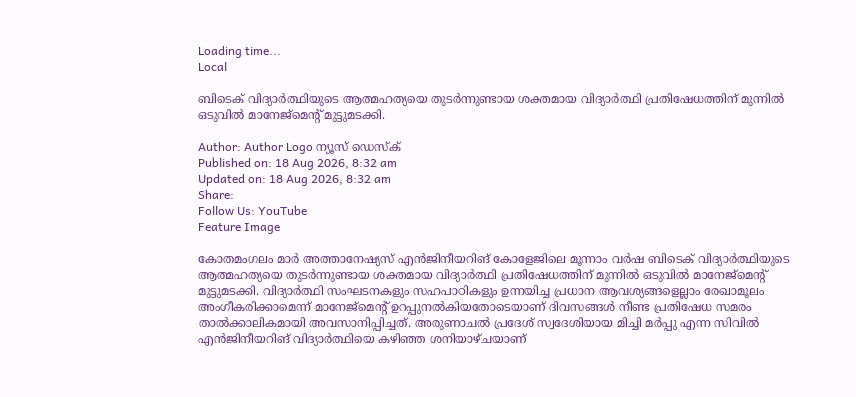Loading time...
Local

ബിടെക് വിദ്യാര്‍ത്ഥിയുടെ ആത്മഹത്യയെ തുടര്‍ന്നുണ്ടായ ശക്തമായ വിദ്യാര്‍ത്ഥി പ്രതിഷേധത്തിന് മുന്നില്‍ ഒടുവില്‍ മാനേജ്മെന്റ് മുട്ടുമടക്കി.

Author: Author Logo ന്യൂസ് ഡെസ്ക്
Published on: 18 Aug 2026, 8:32 am
Updated on: 18 Aug 2026, 8:32 am
Share:
Follow Us: YouTube
Feature Image

കോതമംഗലം മാര്‍ അത്താനേഷ്യസ് എന്‍ജിനീയറിങ് കോളേജിലെ മൂന്നാം വര്‍ഷ ബിടെക് വിദ്യാര്‍ത്ഥിയുടെ ആത്മഹത്യയെ തുടര്‍ന്നുണ്ടായ ശക്തമായ വിദ്യാര്‍ത്ഥി പ്രതിഷേധത്തിന് മുന്നില്‍ ഒടുവില്‍ മാനേജ്മെന്റ് മുട്ടുമടക്കി. വിദ്യാര്‍ത്ഥി സംഘടനകളും സഹപാഠികളും ഉന്നയിച്ച പ്രധാന ആവശ്യങ്ങളെല്ലാം രേഖാമൂലം അംഗീകരിക്കാമെന്ന് മാനേജ്മെന്റ് ഉറപ്പുനല്‍കിയതോടെയാണ് ദിവസങ്ങള്‍ നീണ്ട പ്രതിഷേധ സമരം താല്‍ക്കാലികമായി അവസാനിപ്പിച്ചത്. അരുണാചല്‍ പ്രദേശ് സ്വദേശിയായ മിച്ചി മര്‍പ്പു എന്ന സിവില്‍ എന്‍ജിനീയറിങ് വിദ്യാര്‍ത്ഥിയെ കഴിഞ്ഞ ശനിയാഴ്ചയാണ്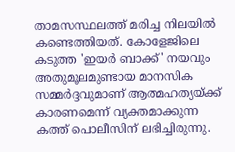താമസസ്ഥലത്ത് മരിച്ച നിലയില്‍ കണ്ടെത്തിയത്. കോളേജിലെ കടുത്ത 'ഇയര്‍ ബാക്ക്' നയവും അതുമൂലമുണ്ടായ മാനസിക സമ്മര്‍ദ്ദവുമാണ് ആത്മഹത്യയ്ക്ക് കാരണമെന്ന് വ്യക്തമാക്കുന്ന കത്ത് പൊലീസിന് ലഭിച്ചിരുന്നു.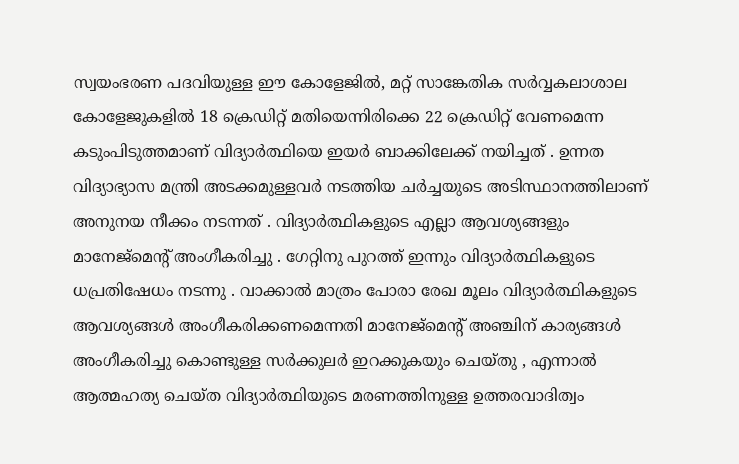സ്വയംഭരണ പദവിയുള്ള ഈ കോളേജില്‍, മറ്റ് സാങ്കേതിക സര്‍വ്വകലാശാല കോളേജുകളില്‍ 18 ക്രെഡിറ്റ് മതിയെന്നിരിക്കെ 22 ക്രെഡിറ്റ് വേണമെന്ന കടുംപിടുത്തമാണ് വിദ്യാര്‍ത്ഥിയെ ഇയര്‍ ബാക്കിലേക്ക് നയിച്ചത് . ഉന്നത വിദ്യാഭ്യാസ മന്ത്രി അടക്കമുള്ളവര്‍ നടത്തിയ ചര്‍ച്ചയുടെ അടിസ്ഥാനത്തിലാണ് അനുനയ നീക്കം നടന്നത് . വിദ്യാര്‍ത്ഥികളുടെ എല്ലാ ആവശ്യങ്ങളും മാനേജ്‌മെന്റ് അംഗീകരിച്ചു . ഗേറ്റിനു പുറത്ത് ഇന്നും വിദ്യാര്‍ത്ഥികളുടെ ധപ്രതിഷേധം നടന്നു . വാക്കാല്‍ മാത്രം പോരാ രേഖ മൂലം വിദ്യാര്‍ത്ഥികളുടെ ആവശ്യങ്ങള്‍ അംഗീകരിക്കണമെന്നതി മാനേജ്‌മെന്റ് അഞ്ചിന് കാര്യങ്ങള്‍ അംഗീകരിച്ചു കൊണ്ടുള്ള സര്‍ക്കുലര്‍ ഇറക്കുകയും ചെയ്തു , എന്നാല്‍ ആത്മഹത്യ ചെയ്ത വിദ്യാര്‍ത്ഥിയുടെ മരണത്തിനുള്ള ഉത്തരവാദിത്വം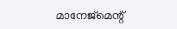മാനേജ്‌മെന്റ്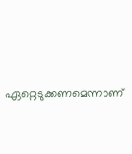ഏറ്റെടുക്കണമെന്നാണ്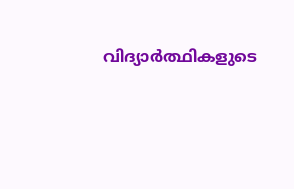വിദ്യാര്‍ത്ഥികളുടെ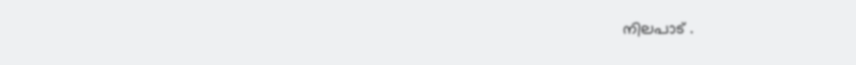നിലപാട് .